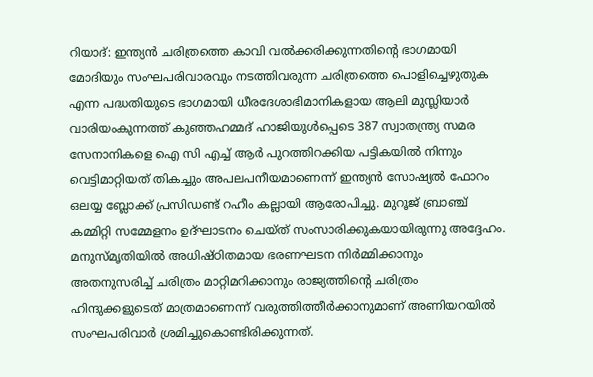റിയാദ്: ഇന്ത്യൻ ചരിത്രത്തെ കാവി വൽക്കരിക്കുന്നതിന്റെ ഭാഗമായി മോദിയും സംഘപരിവാരവും നടത്തിവരുന്ന ചരിത്രത്തെ പൊളിച്ചെഴുതുക എന്ന പദ്ധതിയുടെ ഭാഗമായി ധീരദേശാഭിമാനികളായ ആലി മുസ്ലിയാർ വാരിയംകുന്നത്ത് കുഞ്ഞഹമ്മദ് ഹാജിയുൾപ്പെടെ 387 സ്വാതന്ത്ര്യ സമര സേനാനികളെ ഐ സി എച്ച് ആർ പുറത്തിറക്കിയ പട്ടികയിൽ നിന്നും വെട്ടിമാറ്റിയത് തികച്ചും അപലപനീയമാണെന്ന് ഇന്ത്യൻ സോഷ്യൽ ഫോറം ഒലയ്യ ബ്ലോക്ക് പ്രസിഡണ്ട് റഹീം കല്ലായി ആരോപിച്ചു. മുറൂജ് ബ്രാഞ്ച് കമ്മിറ്റി സമ്മേളനം ഉദ്ഘാടനം ചെയ്ത് സംസാരിക്കുകയായിരുന്നു അദ്ദേഹം.
മനുസ്മൃതിയിൽ അധിഷ്ഠിതമായ ഭരണഘടന നിർമ്മിക്കാനും അതനുസരിച്ച് ചരിത്രം മാറ്റിമറിക്കാനും രാജ്യത്തിന്റെ ചരിത്രം ഹിന്ദുക്കളുടെത് മാത്രമാണെന്ന് വരുത്തിത്തീർക്കാനുമാണ് അണിയറയിൽ സംഘപരിവാർ ശ്രമിച്ചുകൊണ്ടിരിക്കുന്നത്.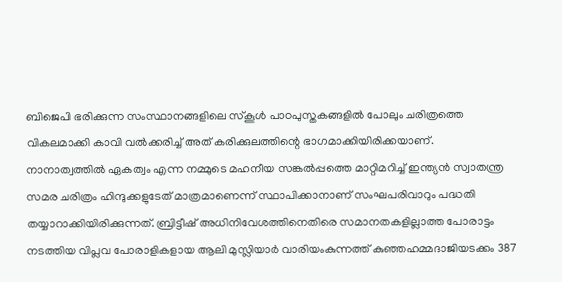ബിജെപി ഭരിക്കുന്ന സംസ്ഥാനങ്ങളിലെ സ്കൂൾ പാഠപുസ്തകങ്ങളിൽ പോലും ചരിത്രത്തെ വികലമാക്കി കാവി വൽക്കരിച്ച് അത് കരിക്കുലത്തിന്റെ ഭാഗമാക്കിയിരിക്കയാണ്.
നാനാത്വത്തിൽ ഏകത്വം എന്ന നമ്മുടെ മഹനീയ സങ്കൽപ്പത്തെ മാറ്റിമറിച്ച് ഇന്ത്യൻ സ്വാതന്ത്ര സമര ചരിത്രം ഹിന്ദുക്കളുടേത് മാത്രമാണെന്ന് സ്ഥാപിക്കാനാണ് സംഘപരിവാറും പദ്ധതി തയ്യാറാക്കിയിരിക്കുന്നത്. ബ്രിട്ടീഷ് അധിനിവേശത്തിനെതിരെ സമാനതകളില്ലാത്ത പോരാട്ടം നടത്തിയ വിപ്ലവ പോരാളികളായ ആലി മുസ്ലിയാർ വാരിയംകുന്നത്ത് കുഞ്ഞഹമ്മദാജിയടക്കം 387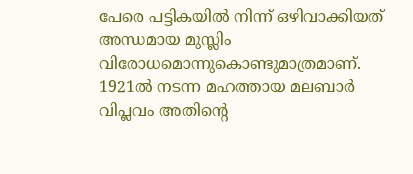പേരെ പട്ടികയിൽ നിന്ന് ഒഴിവാക്കിയത് അന്ധമായ മുസ്ലിം വിരോധമൊന്നുകൊണ്ടുമാത്രമാണ്. 1921ൽ നടന്ന മഹത്തായ മലബാർ വിപ്ലവം അതിന്റെ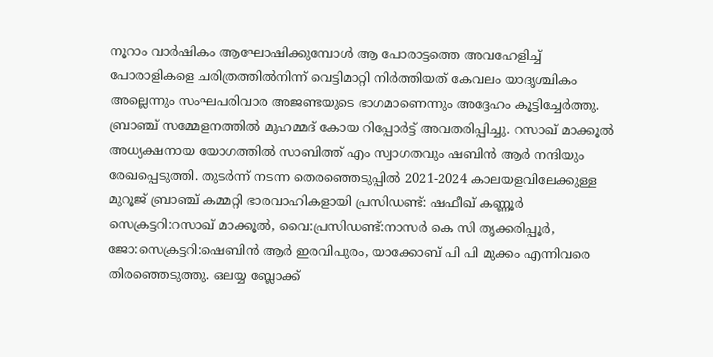നൂറാം വാർഷികം ആഘോഷിക്കുമ്പോൾ ആ പോരാട്ടത്തെ അവഹേളിച്ച് പോരാളികളെ ചരിത്രത്തിൽനിന്ന് വെട്ടിമാറ്റി നിർത്തിയത് കേവലം യാദൃശ്ചികം അല്ലെന്നും സംഘപരിവാര അജണ്ടയുടെ ഭാഗമാണെന്നും അദ്ദേഹം കൂട്ടിച്ചേർത്തു.
ബ്രാഞ്ച് സമ്മേളനത്തിൽ മുഹമ്മദ് കോയ റിപ്പോർട്ട് അവതരിപ്പിച്ചു. റസാഖ് മാക്കൂൽ അധ്യക്ഷനായ യോഗത്തിൽ സാബിത്ത് എം സ്വാഗതവും ഷബിൻ ആർ നന്ദിയും രേഖപ്പെടുത്തി. തുടർന്ന് നടന്ന തെരഞ്ഞെടുപ്പിൽ 2021-2024 കാലയളവിലേക്കുള്ള മുറൂജ് ബ്രാഞ്ച് കമ്മറ്റി ഭാരവാഹികളായി പ്രസിഡണ്ട്: ഷഫീഖ് കണ്ണൂർ സെക്രട്ടറി:റസാഖ് മാക്കൂൽ, വൈ:പ്രസിഡണ്ട്:നാസർ കെ സി തൃക്കരിപ്പൂർ, ജോ:സെക്രട്ടറി:ഷെബിൻ ആർ ഇരവിപുരം, യാക്കോബ് പി പി മുക്കം എന്നിവരെ തിരഞ്ഞെടുത്തു. ഒലയ്യ ബ്ലോക്ക്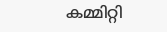കമ്മിറ്റി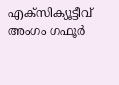എക്സിക്യൂട്ടീവ് അംഗം ഗഫൂർ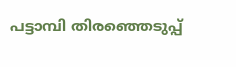പട്ടാമ്പി തിരഞ്ഞെടുപ്പ്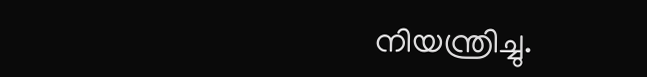നിയന്ത്രിച്ചു.